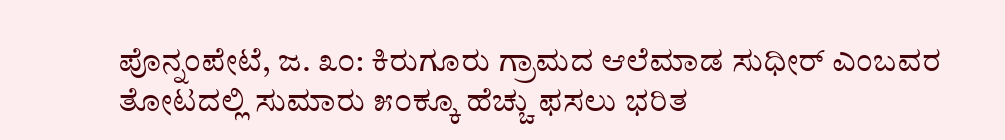ಪೊನ್ನಂಪೇಟೆ, ಜ. ೩೦: ಕಿರುಗೂರು ಗ್ರಾಮದ ಆಲೆಮಾಡ ಸುಧೀರ್ ಎಂಬವರ ತೋಟದಲ್ಲಿ ಸುಮಾರು ೫೦ಕ್ಕೂ ಹೆಚ್ಚು ಫಸಲು ಭರಿತ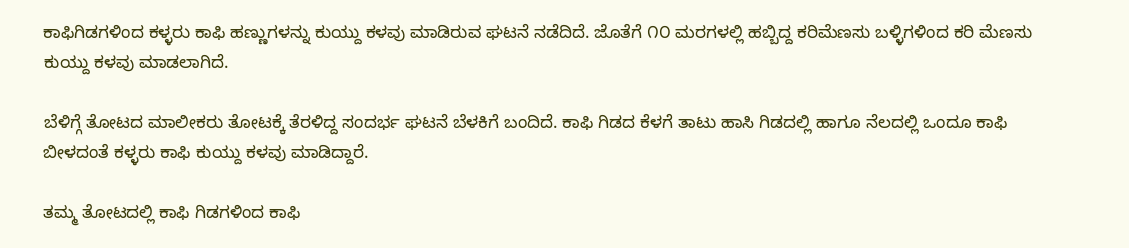ಕಾಫಿಗಿಡಗಳಿಂದ ಕಳ್ಳರು ಕಾಫಿ ಹಣ್ಣುಗಳನ್ನು ಕುಯ್ದು ಕಳವು ಮಾಡಿರುವ ಘಟನೆ ನಡೆದಿದೆ. ಜೊತೆಗೆ ೧೦ ಮರಗಳಲ್ಲಿ ಹಬ್ಬಿದ್ದ ಕರಿಮೆಣಸು ಬಳ್ಳಿಗಳಿಂದ ಕರಿ ಮೆಣಸು ಕುಯ್ದು ಕಳವು ಮಾಡಲಾಗಿದೆ.

ಬೆಳಿಗ್ಗೆ ತೋಟದ ಮಾಲೀಕರು ತೋಟಕ್ಕೆ ತೆರಳಿದ್ದ ಸಂದರ್ಭ ಘಟನೆ ಬೆಳಕಿಗೆ ಬಂದಿದೆ. ಕಾಫಿ ಗಿಡದ ಕೆಳಗೆ ತಾಟು ಹಾಸಿ ಗಿಡದಲ್ಲಿ ಹಾಗೂ ನೆಲದಲ್ಲಿ ಒಂದೂ ಕಾಫಿ ಬೀಳದಂತೆ ಕಳ್ಳರು ಕಾಫಿ ಕುಯ್ದು ಕಳವು ಮಾಡಿದ್ದಾರೆ.

ತಮ್ಮ ತೋಟದಲ್ಲಿ ಕಾಫಿ ಗಿಡಗಳಿಂದ ಕಾಫಿ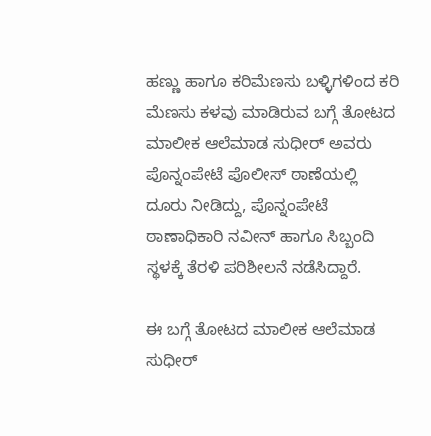ಹಣ್ಣು ಹಾಗೂ ಕರಿಮೆಣಸು ಬಳ್ಳಿಗಳಿಂದ ಕರಿ ಮೆಣಸು ಕಳವು ಮಾಡಿರುವ ಬಗ್ಗೆ ತೋಟದ ಮಾಲೀಕ ಆಲೆಮಾಡ ಸುಧೀರ್ ಅವರು ಪೊನ್ನಂಪೇಟೆ ಪೊಲೀಸ್ ಠಾಣೆಯಲ್ಲಿ ದೂರು ನೀಡಿದ್ದು, ಪೊನ್ನಂಪೇಟೆ ಠಾಣಾಧಿಕಾರಿ ನವೀನ್ ಹಾಗೂ ಸಿಬ್ಬಂದಿ ಸ್ಥಳಕ್ಕೆ ತೆರಳಿ ಪರಿಶೀಲನೆ ನಡೆಸಿದ್ದಾರೆ.

ಈ ಬಗ್ಗೆ ತೋಟದ ಮಾಲೀಕ ಆಲೆಮಾಡ ಸುಧೀರ್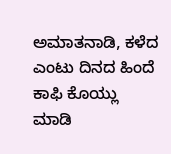ಅಮಾತನಾಡಿ, ಕಳೆದ ಎಂಟು ದಿನದ ಹಿಂದೆ ಕಾಫಿ ಕೊಯ್ಲು ಮಾಡಿ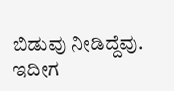ಬಿಡುವು ನೀಡಿದ್ದೆವು. ಇದೀಗ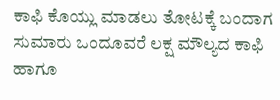ಕಾಫಿ ಕೊಯ್ಲು ಮಾಡಲು ತೋಟಕ್ಕೆ ಬಂದಾಗ ಸುಮಾರು ಒಂದೂವರೆ ಲಕ್ಷ ಮೌಲ್ಯದ ಕಾಫಿ ಹಾಗೂ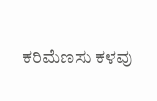ಕರಿಮೆಣಸು ಕಳವು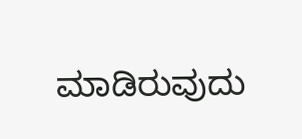ಮಾಡಿರುವುದು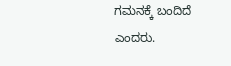ಗಮನಕ್ಕೆ ಬಂದಿದೆ ಎಂದರು.